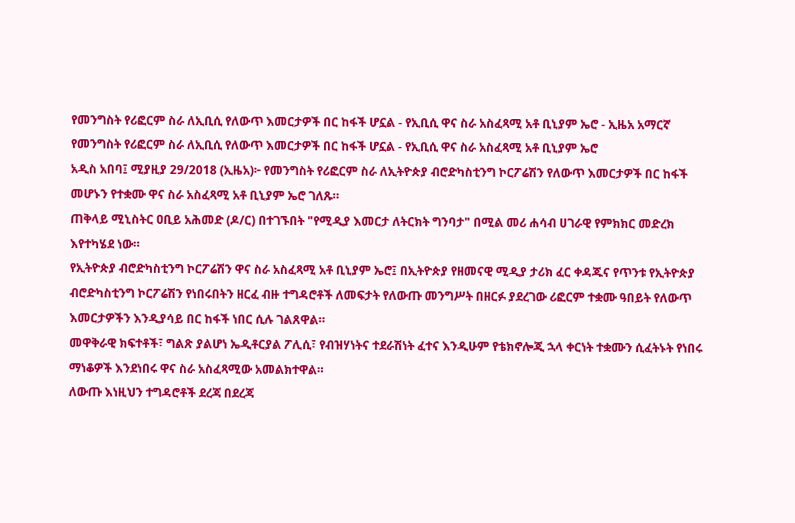የመንግስት የሪፎርም ስራ ለኢቢሲ የለውጥ እመርታዎች በር ከፋች ሆኗል - የኢቢሲ ዋና ስራ አስፈጻሚ አቶ ቢኒያም ኤሮ - ኢዜአ አማርኛ
የመንግስት የሪፎርም ስራ ለኢቢሲ የለውጥ እመርታዎች በር ከፋች ሆኗል - የኢቢሲ ዋና ስራ አስፈጻሚ አቶ ቢኒያም ኤሮ
አዲስ አበባ፤ ሚያዚያ 29/2018 (ኢዜአ)፦ የመንግስት የሪፎርም ስራ ለኢትዮጵያ ብሮድካስቲንግ ኮርፖሬሽን የለውጥ እመርታዎች በር ከፋች መሆኑን የተቋሙ ዋና ስራ አስፈጻሚ አቶ ቢኒያም ኤሮ ገለጹ።
ጠቅላይ ሚኒስትር ዐቢይ አሕመድ (ዶ/ር) በተገኙበት "የሚዲያ እመርታ ለትርክት ግንባታ" በሚል መሪ ሐሳብ ሀገራዊ የምክክር መድረክ እየተካሄደ ነው።
የኢትዮጵያ ብሮድካስቲንግ ኮርፖሬሽን ዋና ስራ አስፈጻሚ አቶ ቢኒያም ኤሮ፤ በኢትዮጵያ የዘመናዊ ሚዲያ ታሪክ ፈር ቀዳጁና የጥንቱ የኢትዮጵያ ብሮድካስቲንግ ኮርፖሬሽን የነበሩበትን ዘርፈ ብዙ ተግዳሮቶች ለመፍታት የለውጡ መንግሥት በዘርፉ ያደረገው ሪፎርም ተቋሙ ዓበይት የለውጥ እመርታዎችን እንዲያሳይ በር ከፋች ነበር ሲሉ ገልጸዋል።
መዋቅራዊ ክፍተቶች፣ ግልጽ ያልሆነ ኤዲቶርያል ፖሊሲ፣ የብዝሃነትና ተደራሽነት ፈተና እንዲሁም የቴክኖሎጂ ኋላ ቀርነት ተቋሙን ሲፈትኑት የነበሩ ማነቆዎች እንደነበሩ ዋና ስራ አስፈጻሚው አመልክተዋል።
ለውጡ እነዚህን ተግዳሮቶች ደረጃ በደረጃ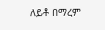ለይቶ በማረም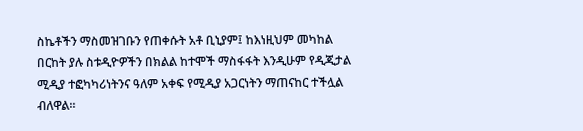ስኬቶችን ማስመዝገቡን የጠቀሱት አቶ ቢኒያም፤ ከእነዚህም መካከል በርከት ያሉ ስቱዲዮዎችን በክልል ከተሞች ማስፋፋት እንዲሁም የዲጂታል ሚዲያ ተፎካካሪነትንና ዓለም አቀፍ የሚዲያ አጋርነትን ማጠናከር ተችሏል ብለዋል።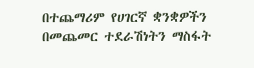በተጨማሪም የሀገርኛ ቋንቋዎችን በመጨመር ተደራሽነትን ማስፋት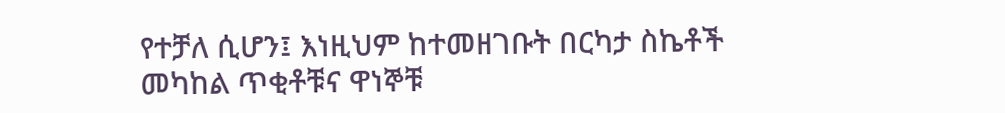የተቻለ ሲሆን፤ እነዚህም ከተመዘገቡት በርካታ ስኬቶች መካከል ጥቂቶቹና ዋነኞቹ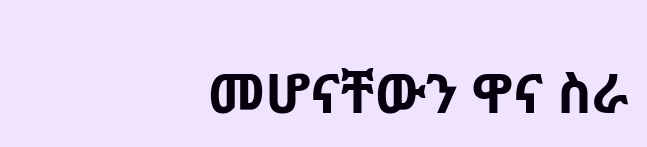መሆናቸውን ዋና ስራ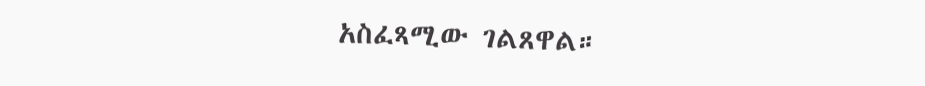አስፈጻሚው ገልጸዋል።